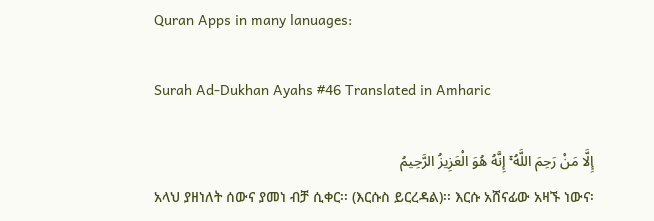Quran Apps in many lanuages:

Surah Ad-Dukhan Ayahs #46 Translated in Amharic

إِلَّا مَنْ رَحِمَ اللَّهُ ۚ إِنَّهُ هُوَ الْعَزِيزُ الرَّحِيمُ
አላህ ያዘነለት ሰውና ያመነ ብቻ ሲቀር፡፡ (እርሱስ ይርረዳል)፡፡ እርሱ አሸናፊው አዛኙ ነውና፡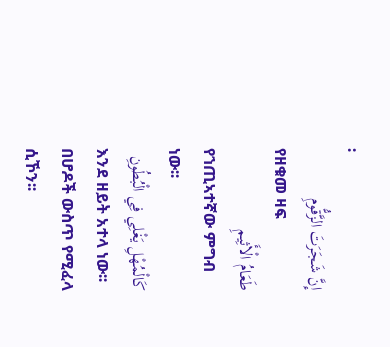፡
إِنَّ شَجَرَتَ الزَّقُّومِ
የዘቁመ ዛፍ
طَعَامُ الْأَثِيمِ
የኀጢኣተኛው ምግብ ነው፡፡
كَالْمُهْلِ يَغْلِي فِي الْبُطُونِ
እንደ ዘይት አተላ ነው፡፡ በሆዶች ውስጥ የሚፈላ ሲኾን፡፡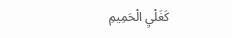كَغَلْيِ الْحَمِيمِ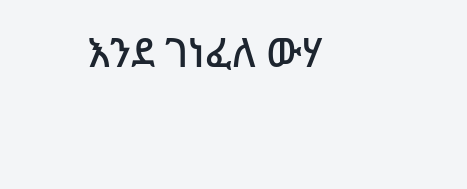እንደ ገነፈለ ውሃ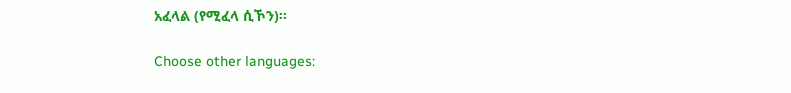አፈላል (የሚፈላ ሲኾን)፡፡

Choose other languages: